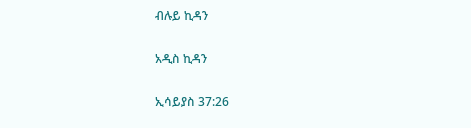ብሉይ ኪዳን

አዲስ ኪዳን

ኢሳይያስ 37:26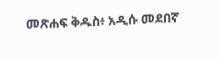መጽሐፍ ቅዱስ፥ አዲሱ መደበኛ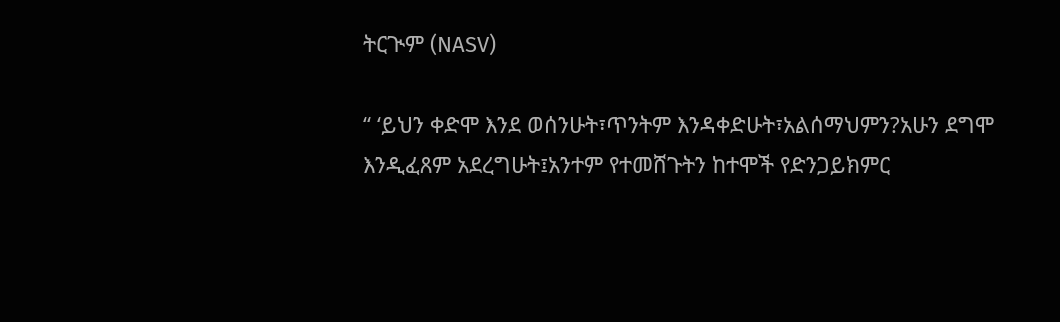ትርጒም (NASV)

“ ‘ይህን ቀድሞ እንደ ወሰንሁት፣ጥንትም እንዳቀድሁት፣አልሰማህምን?አሁን ደግሞ እንዲፈጸም አደረግሁት፤አንተም የተመሸጉትን ከተሞች የድንጋይክምር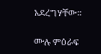አደረግሃቸው።

ሙሉ ምዕራፍ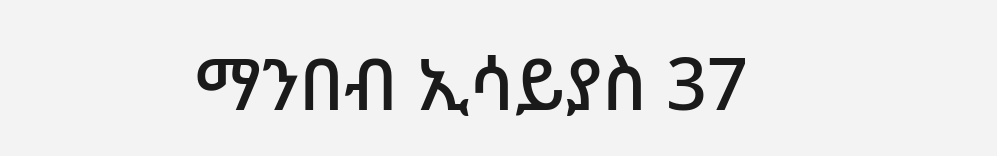ማንበብ ኢሳይያስ 37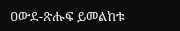ዐውደ-ጽሑፍ ይመልከቱ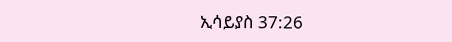ኢሳይያስ 37:26